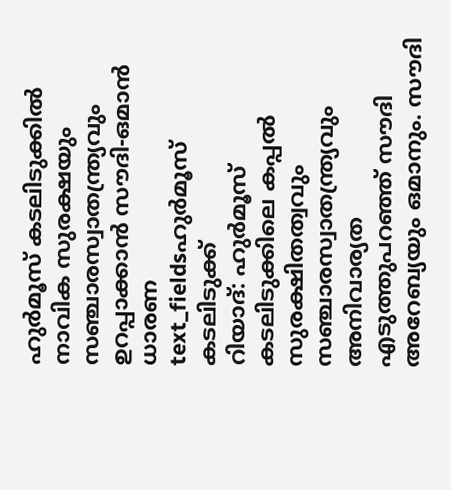ഹുർമൂസ് കടലിടുക്കിൽ നാവിക സുരക്ഷയും സഞ്ചാരസ്വാതന്ത്ര്യവും ഉറപ്പാക്കാൻ സൗദി-ഒമാൻ ധാരണ
text_fieldsഹുർമൂസ് കടലിടുക്ക്
റിയാദ്: ഹുർമൂസ് കടലിടുക്കിലെ കപ്പൽ സുരക്ഷിതത്വവും സഞ്ചാരസ്വാതന്ത്ര്യവും അനിവാര്യത എടുത്തുപറഞ്ഞ് സൗദി അറേബ്യയും ഒമാനും. സൗദി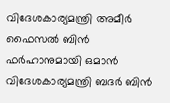വിദേശകാര്യമന്ത്രി അമീർ ഫൈസൽ ബിൻ ഫർഹാനുമായി ഒമാൻ വിദേശകാര്യമന്ത്രി ബദർ ബിൻ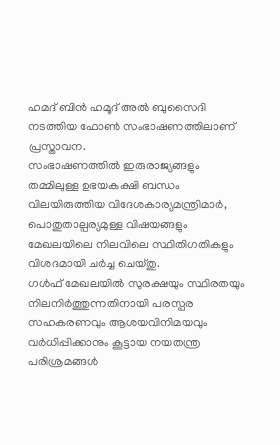ഹമദ് ബിൻ ഹമൂദ് അൽ ബുസൈദി നടത്തിയ ഫോൺ സംഭാഷണത്തിലാണ് പ്രസ്താവന.
സംഭാഷണത്തിൽ ഇരുരാജ്യങ്ങളും തമ്മിലുള്ള ഉഭയകക്ഷി ബന്ധം വിലയിരുത്തിയ വിദേശകാര്യമന്ത്രിമാർ, പൊതുതാല്പര്യമുള്ള വിഷയങ്ങളും മേഖലയിലെ നിലവിലെ സ്ഥിതിഗതികളും വിശദമായി ചർച്ച ചെയ്തു.
ഗൾഫ് മേഖലയിൽ സുരക്ഷയും സ്ഥിരതയും നിലനിർത്തുന്നതിനായി പരസ്പര സഹകരണവും ആശയവിനിമയവും വർധിപ്പിക്കാനും കൂട്ടായ നയതന്ത്ര പരിശ്രമങ്ങൾ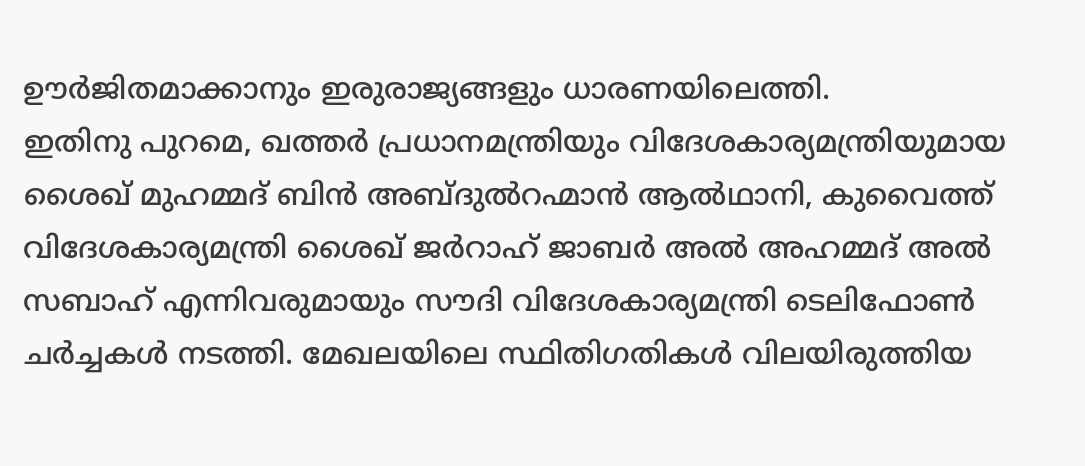ഊർജിതമാക്കാനും ഇരുരാജ്യങ്ങളും ധാരണയിലെത്തി.
ഇതിനു പുറമെ, ഖത്തർ പ്രധാനമന്ത്രിയും വിദേശകാര്യമന്ത്രിയുമായ ശൈഖ് മുഹമ്മദ് ബിൻ അബ്ദുൽറഹ്മാൻ ആൽഥാനി, കുവൈത്ത് വിദേശകാര്യമന്ത്രി ശൈഖ് ജർറാഹ് ജാബർ അൽ അഹമ്മദ് അൽ സബാഹ് എന്നിവരുമായും സൗദി വിദേശകാര്യമന്ത്രി ടെലിഫോൺ ചർച്ചകൾ നടത്തി. മേഖലയിലെ സ്ഥിതിഗതികൾ വിലയിരുത്തിയ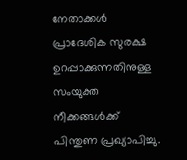നേതാക്കൾ പ്രാദേശിക സുരക്ഷ ഉറപ്പാക്കുന്നതിനുള്ള സംയുക്ത നീക്കങ്ങൾക്ക് പിന്തുണ പ്രഖ്യാപിച്ചു.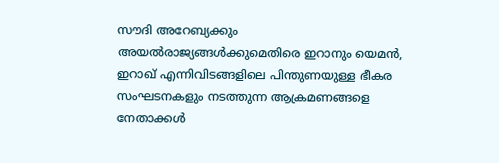സൗദി അറേബ്യക്കും അയൽരാജ്യങ്ങൾക്കുമെതിരെ ഇറാനും യെമൻ, ഇറാഖ് എന്നിവിടങ്ങളിലെ പിന്തുണയുള്ള ഭീകര സംഘടനകളും നടത്തുന്ന ആക്രമണങ്ങളെ നേതാക്കൾ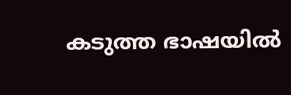കടുത്ത ഭാഷയിൽ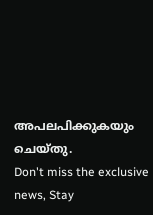അപലപിക്കുകയും ചെയ്തു.
Don't miss the exclusive news, Stay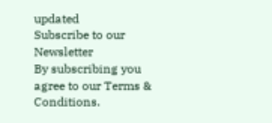updated
Subscribe to our Newsletter
By subscribing you agree to our Terms & Conditions.